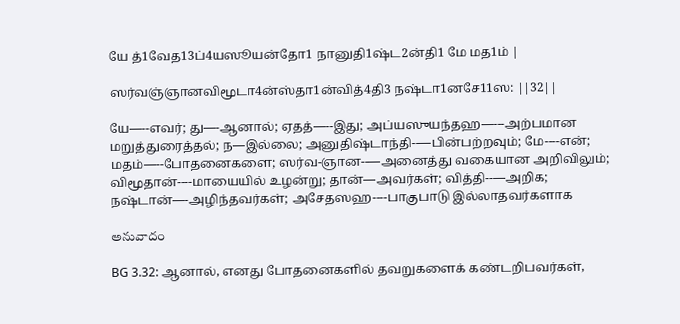யே த்1வேத13ப்4யஸூயன்தோ1 நானுதி1ஷ்ட2ன்தி1 மே மத1ம் |

ஸர்வஞ்ஞானவிமூடா4ன்ஸ்தா1ன்வித்4தி3 நஷ்டா1னசே11ஸ: ||32||

யே—--எவர்; து—-ஆனால்; ஏதத்—--இது; அப்யஸுயந்தஹ—---அற்பமான மறுத்துரைத்தல்; ந—இல்லை; அனுதிஷ்டாந்தி--—பின்பற்றவும்; மே----என்; மதம்—--போதனைகளை; ஸர்வ-ஞான--—அனைத்து வகையான அறிவிலும்; விமூதான்----மாயையில் உழன்று; தான்—அவர்கள்; வித்தி--—அறிக; நஷ்டான்—-அழிந்தவர்கள்; அசேதஸஹ----பாகுபாடு இல்லாதவர்களாக

అనువాదం

BG 3.32: ஆனால், எனது போதனைகளில் தவறுகளைக் கண்டறிபவர்கள்,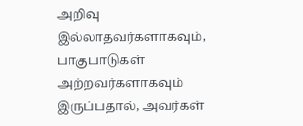அறிவு இல்லாதவர்களாகவும், பாகுபாடுகள் அற்றவர்களாகவும் இருப்பதால், அவர்கள்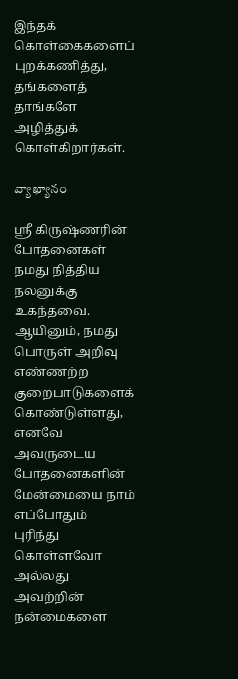இந்தக் கொள்கைகளைப் புறக்கணித்து, தங்களைத் தாங்களே அழித்துக் கொள்கிறார்கள்.

వ్యాఖ్యానం

ஸ்ரீ கிருஷ்ணரின் போதனைகள் நமது நித்திய நலனுக்கு உகந்தவை. ஆயினும், நமது பொருள் அறிவு எண்ணற்ற குறைபாடுகளைக் கொண்டுள்ளது, எனவே அவருடைய போதனைகளின் மேன்மையை நாம் எப்போதும் புரிந்து கொள்ளவோ அல்லது அவற்றின் நன்மைகளை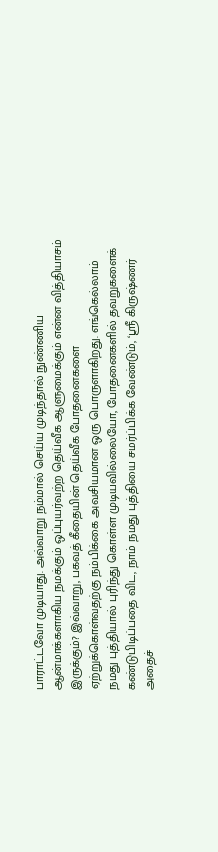பாராட்டவோ முடியாது. அவ்வாறு நம்மால் செய்ய முடிந்தால் நுண்ணிய ஆன்மாக்களாகிய நமக்கும் ஒப்புயர்வற்ற தெய்வீக ஆளுமைக்கும் என்ன வித்தியாசம் இருக்கும்? இவ்வாறு, பகவத் கீதையின் தெய்வீக போதனைகளை ஏற்றுக்கொள்வதற்கு நம்பிக்கை அவசியமான ஒரு பொருளாகிறது. எங்கெல்லாம் நமது புத்தியால் புரிந்து கொள்ள முடியவில்லையோ, போதனைகளில் தவறுகளைக் கண்டுபிடிப்பதை விட, நாம் நமது புத்தியை சமர்ப்பிக்க வேண்டும், ‘ஸ்ரீ கிருஷ்ணர் அதைச்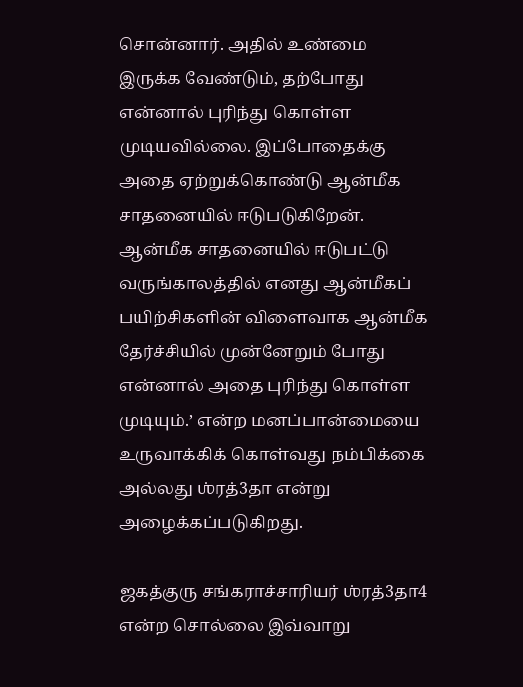சொன்னார். அதில் உண்மை இருக்க வேண்டும், தற்போது என்னால் புரிந்து கொள்ள முடியவில்லை. இப்போதைக்கு அதை ஏற்றுக்கொண்டு ஆன்மீக சாதனையில் ஈடுபடுகிறேன். ஆன்மீக சாதனையில் ஈடுபட்டு வருங்காலத்தில் எனது ஆன்மீகப் பயிற்சிகளின் விளைவாக ஆன்மீக தேர்ச்சியில் முன்னேறும் போது என்னால் அதை புரிந்து கொள்ள முடியும்.’ என்ற மனப்பான்மையை உருவாக்கிக் கொள்வது நம்பிக்கை அல்லது ஶ்ரத்3தா என்று அழைக்கப்படுகிறது.

ஜகத்குரு சங்கராச்சாரியர் ஶ்ரத்3தா4 என்ற சொல்லை இவ்வாறு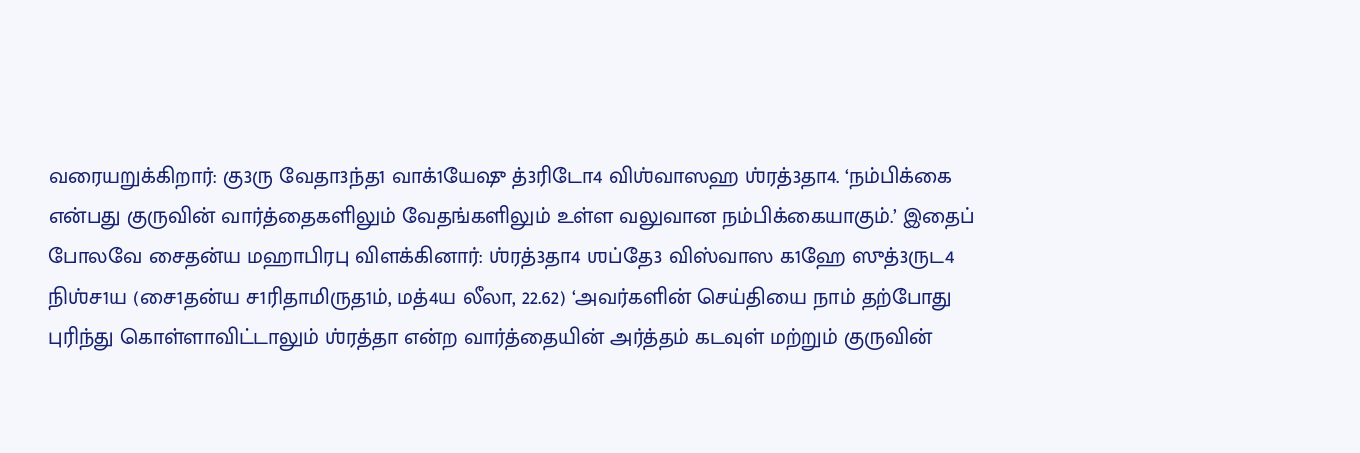வரையறுக்கிறார்: கு3ரு வேதா3ந்த1 வாக்1யேஷு த்3ரிடோ4 விஶ்வாஸஹ ஶ்ரத்3தா4. ‘நம்பிக்கை என்பது குருவின் வார்த்தைகளிலும் வேதங்களிலும் உள்ள வலுவான நம்பிக்கையாகும்.’ இதைப் போலவே சைதன்ய மஹாபிரபு விளக்கினார்: ஶ்ரத்3தா4 ஶப்தே3 விஸ்வாஸ க1ஹே ஸுத்3ருட4 நிஶ்ச1ய (சை1தன்ய ச1ரிதாமிருத1ம், மத்4ய லீலா, 22.62) ‘அவர்களின் செய்தியை நாம் தற்போது புரிந்து கொள்ளாவிட்டாலும் ஶ்ரத்தா என்ற வார்த்தையின் அர்த்தம் கடவுள் மற்றும் குருவின்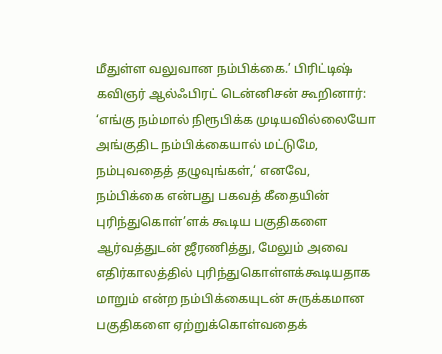மீதுள்ள வலுவான நம்பிக்கை.’ பிரிட்டிஷ் கவிஞர் ஆல்ஃபிரட் டென்னிசன் கூறினார்: ‘எங்கு நம்மால் நிரூபிக்க முடியவில்லையோ அங்குதிட நம்பிக்கையால் மட்டுமே, நம்புவதைத் தழுவுங்கள்,‘ எனவே, நம்பிக்கை என்பது பகவத் கீதையின் புரிந்துகொள்’ளக் கூடிய பகுதிகளை ஆர்வத்துடன் ஜீரணித்து, மேலும் அவை எதிர்காலத்தில் புரிந்துகொள்ளக்கூடியதாக மாறும் என்ற நம்பிக்கையுடன் சுருக்கமான பகுதிகளை ஏற்றுக்கொள்வதைக்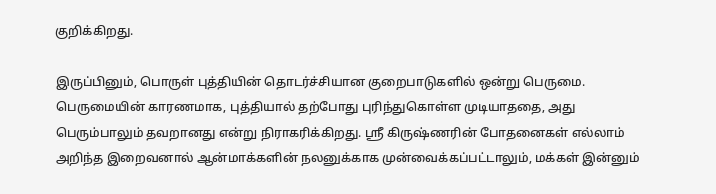குறிக்கிறது.

இருப்பினும், பொருள் புத்தியின் தொடர்ச்சியான குறைபாடுகளில் ஒன்று பெருமை. பெருமையின் காரணமாக, புத்தியால் தற்போது புரிந்துகொள்ள முடியாததை, அது பெரும்பாலும் தவறானது என்று நிராகரிக்கிறது. ஸ்ரீ கிருஷ்ணரின் போதனைகள் எல்லாம் அறிந்த இறைவனால் ஆன்மாக்களின் நலனுக்காக முன்வைக்கப்பட்டாலும், மக்கள் இன்னும்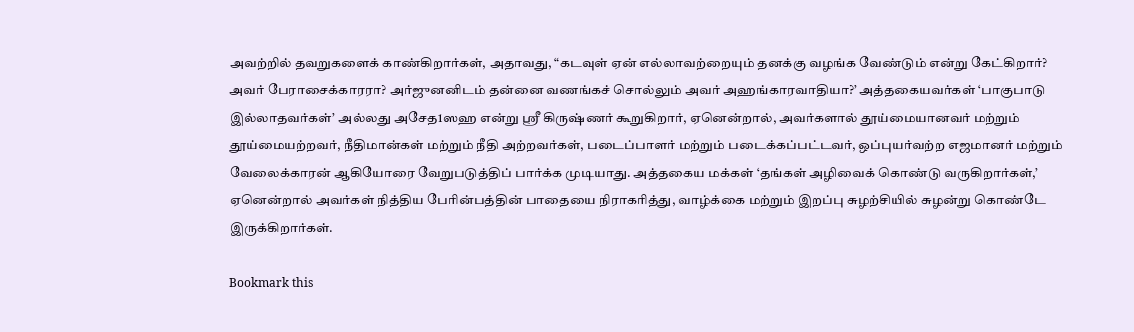அவற்றில் தவறுகளைக் காண்கிறார்கள், அதாவது, “கடவுள் ஏன் எல்லாவற்றையும் தனக்கு வழங்க வேண்டும் என்று கேட்கிறார்? அவர் பேராசைக்காரரா? அர்ஜுனனிடம் தன்னை வணங்கச் சொல்லும் அவர் அஹங்காரவாதியா?’ அத்தகையவர்கள் ‘பாகுபாடு இல்லாதவர்கள்’ அல்லது அசேத1ஸஹ என்று ஸ்ரீ கிருஷ்ணர் கூறுகிறார், ஏனென்றால், அவர்களால் தூய்மையானவர் மற்றும் தூய்மையற்றவர், நீதிமான்கள் மற்றும் நீதி அற்றவர்கள், படைப்பாளர் மற்றும் படைக்கப்பட்டவர், ஒப்புயர்வற்ற எஜமானர் மற்றும் வேலைக்காரன் ஆகியோரை வேறுபடுத்திப் பார்க்க முடியாது. அத்தகைய மக்கள் ‘தங்கள் அழிவைக் கொண்டு வருகிறார்கள்,’ ஏனென்றால் அவர்கள் நித்திய பேரின்பத்தின் பாதையை நிராகரித்து, வாழ்க்கை மற்றும் இறப்பு சுழற்சியில் சுழன்று கொண்டே இருக்கிறார்கள்.

Bookmark this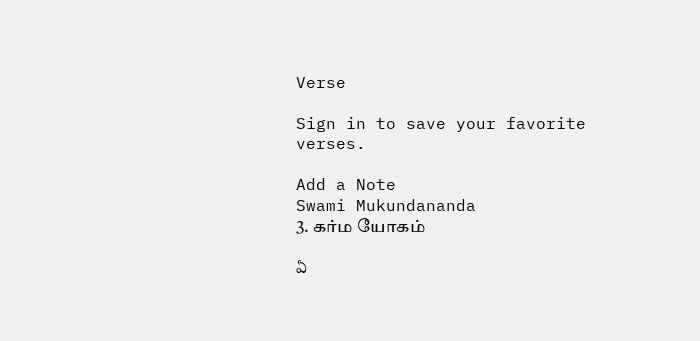Verse

Sign in to save your favorite verses.

Add a Note
Swami Mukundananda
3. கர்ம யோகம்

ఏ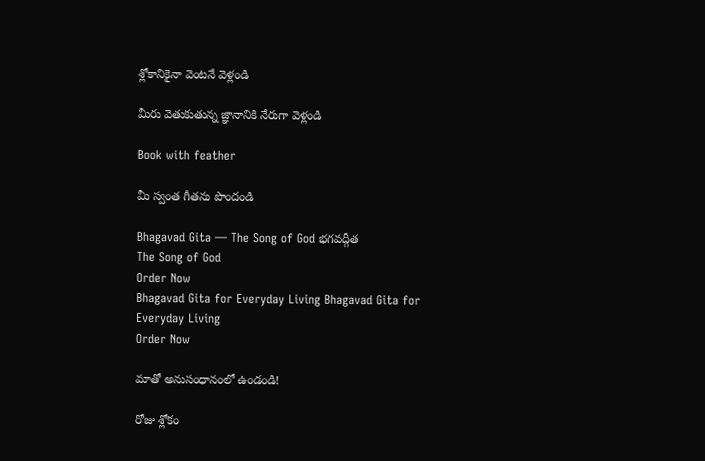శ్లోకానికైనా వెంటనే వెళ్లండి

మీరు వెతుకుతున్న జ్ఞానానికి నేరుగా వెళ్లండి

Book with feather

మీ స్వంత గీతను పొందండి

Bhagavad Gita — The Song of God భగవద్గీత
The Song of God
Order Now
Bhagavad Gita for Everyday Living Bhagavad Gita for
Everyday Living
Order Now

మాతో అనుసంధానంలో ఉండండి!

రోజు శ్లోకం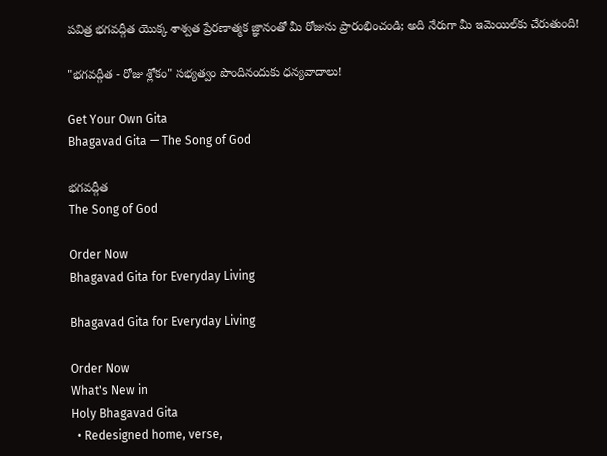పవిత్ర భగవద్గీత యొక్క శాశ్వత ప్రేరణాత్మక జ్ఞానంతో మీ రోజును ప్రారంభించండి; అది నేరుగా మీ ఇమెయిల్‌కు చేరుతుంది!

"భగవద్గీత - రోజు శ్లోకం" సభ్యత్వం పొందినందుకు ధన్యవాదాలు!

Get Your Own Gita
Bhagavad Gita — The Song of God

భగవద్గీత
The Song of God

Order Now
Bhagavad Gita for Everyday Living

Bhagavad Gita for Everyday Living

Order Now
What's New in
Holy Bhagavad Gita
  • Redesigned home, verse,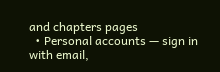and chapters pages
  • Personal accounts — sign in with email,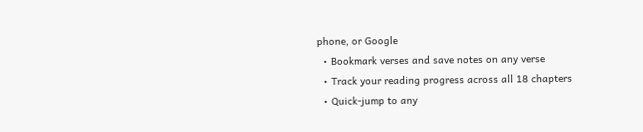phone, or Google
  • Bookmark verses and save notes on any verse
  • Track your reading progress across all 18 chapters
  • Quick-jump to any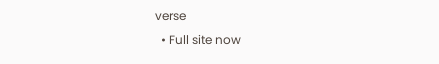verse
  • Full site now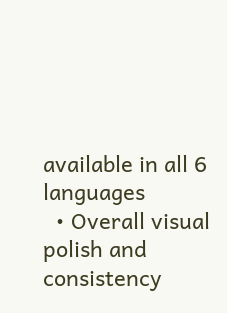available in all 6 languages
  • Overall visual polish and consistency